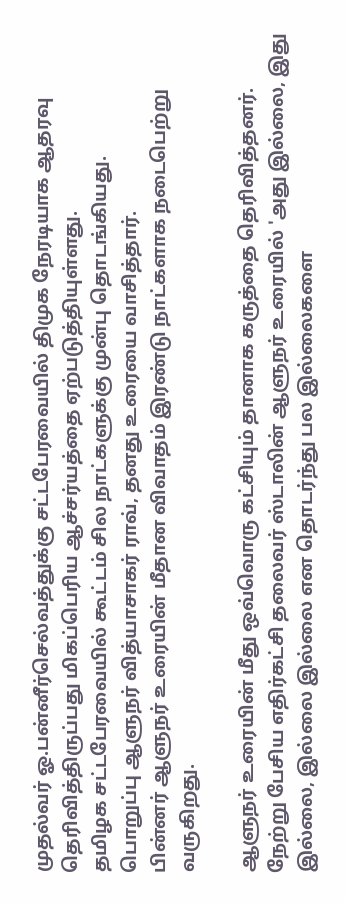முதல்வர் ஓ.பன்னீர்செல்வத்துக்கு சட்டபேரவையில் திமுக நேரடியாக ஆதரவு தெரிவித்திருப்பது மிகப்பெரிய ஆச்சர்யத்தை ஏற்படுத்தியுள்ளது.
தமிழக சட்டபேரவையில் கூட்டம் சில நாட்களுக்கு முன்பு தொடங்கியது.
பொறுப்பு ஆளுநர் வித்யாசாகர் ராவ், தனது உரையை வாசித்தார்.
பின்னர் ஆளுநர் உரையின் மீதான விவாதம் இரண்டு நாட்களாக நடைபெற்று வருகிறது.

ஆளுநர் உரையின் மீது ஒவ்வொரு கட்சியும் தானாக கருத்தை தெரிவித்தனர்.
நேற்று பேசிய எதிர்கட்சி தலைவர் ஸ்டாலின் ஆளுநர் உரையில் 'அது இல்லை, இது இல்லை, இல்லை இல்லை என தொடர்ந்து பல இல்லைகளை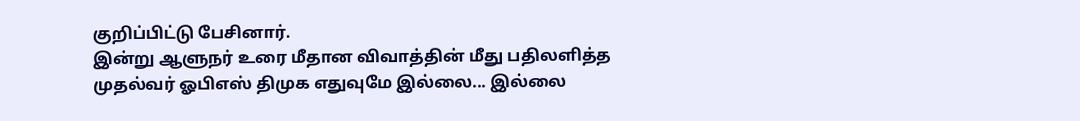குறிப்பிட்டு பேசினார்.
இன்று ஆளுநர் உரை மீதான விவாத்தின் மீது பதிலளித்த முதல்வர் ஓபிஎஸ் திமுக எதுவுமே இல்லை... இல்லை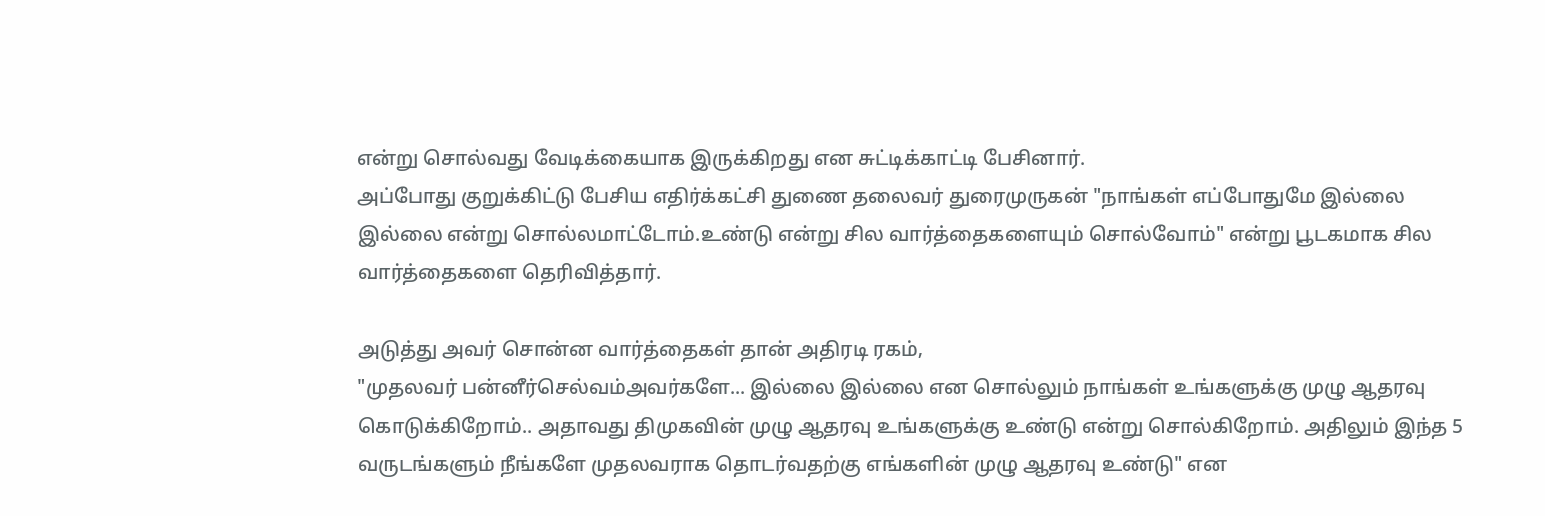என்று சொல்வது வேடிக்கையாக இருக்கிறது என சுட்டிக்காட்டி பேசினார்.
அப்போது குறுக்கிட்டு பேசிய எதிர்க்கட்சி துணை தலைவர் துரைமுருகன் "நாங்கள் எப்போதுமே இல்லை இல்லை என்று சொல்லமாட்டோம்.உண்டு என்று சில வார்த்தைகளையும் சொல்வோம்" என்று பூடகமாக சில வார்த்தைகளை தெரிவித்தார்.

அடுத்து அவர் சொன்ன வார்த்தைகள் தான் அதிரடி ரகம்,
"முதலவர் பன்னீர்செல்வம்அவர்களே... இல்லை இல்லை என சொல்லும் நாங்கள் உங்களுக்கு முழு ஆதரவு கொடுக்கிறோம்.. அதாவது திமுகவின் முழு ஆதரவு உங்களுக்கு உண்டு என்று சொல்கிறோம். அதிலும் இந்த 5 வருடங்களும் நீங்களே முதலவராக தொடர்வதற்கு எங்களின் முழு ஆதரவு உண்டு" என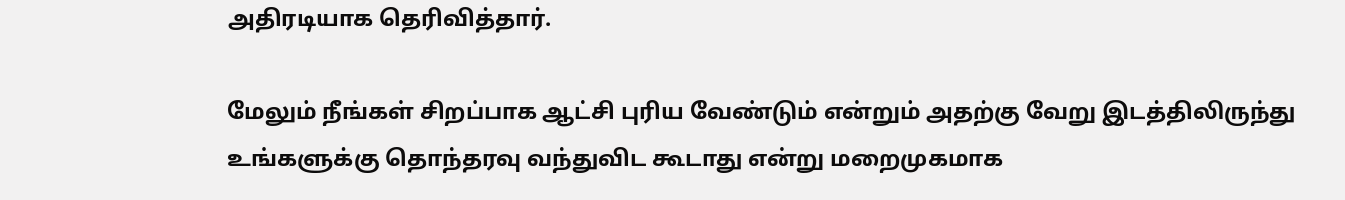அதிரடியாக தெரிவித்தார்.

மேலும் நீங்கள் சிறப்பாக ஆட்சி புரிய வேண்டும் என்றும் அதற்கு வேறு இடத்திலிருந்து உங்களுக்கு தொந்தரவு வந்துவிட கூடாது என்று மறைமுகமாக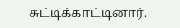சுட்டிக்காட்டினார்.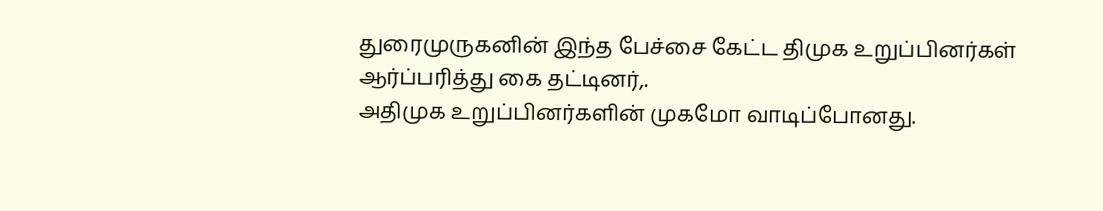துரைமுருகனின் இந்த பேச்சை கேட்ட திமுக உறுப்பினர்கள் ஆர்ப்பரித்து கை தட்டினர்,.
அதிமுக உறுப்பினர்களின் முகமோ வாடிப்போனது.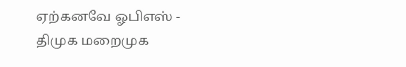ஏற்கனவே ஓபிஎஸ் - திமுக மறைமுக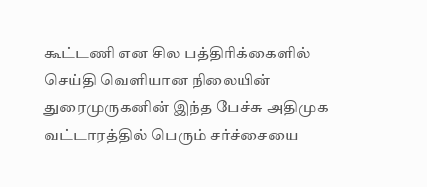கூட்டணி என சில பத்திரிக்கைளில் செய்தி வெளியான நிலையின் துரைமுருகனின் இந்த பேச்சு அதிமுக வட்டாரத்தில் பெரும் சர்ச்சையை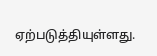ஏற்படுத்தியுள்ளது.